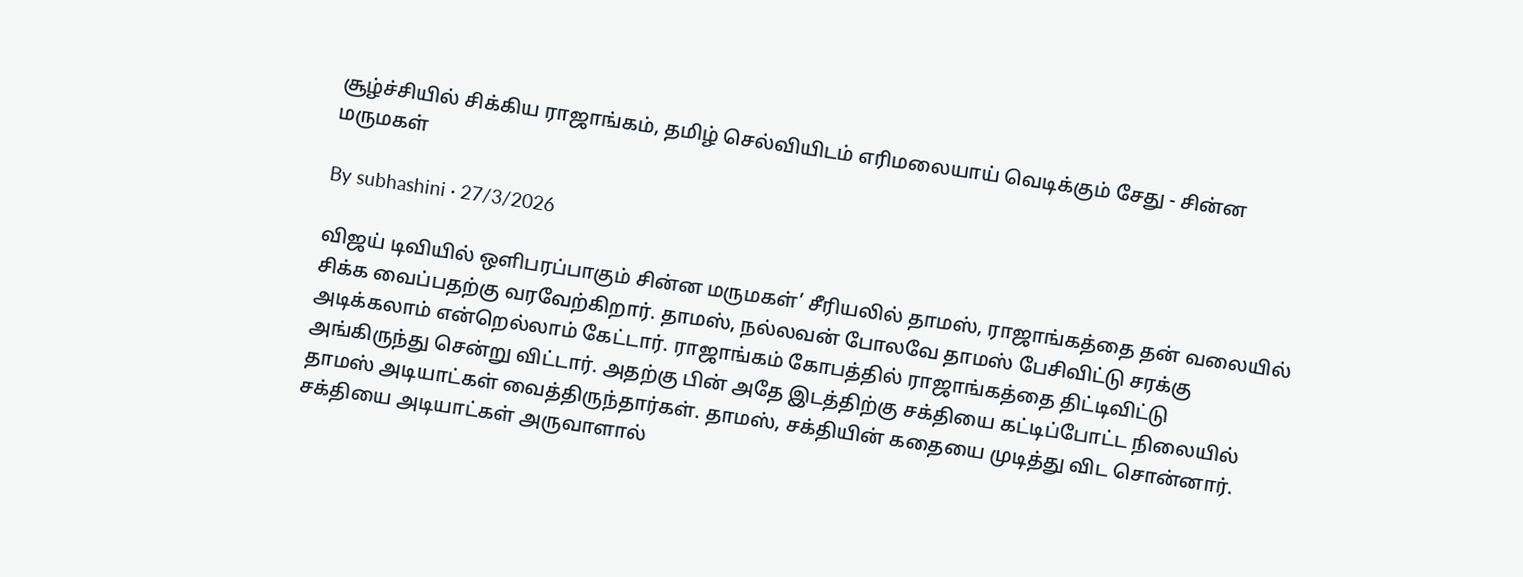சூழ்ச்சியில் சிக்கிய ராஜாங்கம், தமிழ் செல்வியிடம் எரிமலையாய் வெடிக்கும் சேது - சின்ன மருமகள்

By subhashini · 27/3/2026

விஜய் டிவியில் ஒளிபரப்பாகும் சின்ன மருமகள்’ சீரியலில் தாமஸ், ராஜாங்கத்தை தன் வலையில் சிக்க வைப்பதற்கு வரவேற்கிறார். தாமஸ், நல்லவன் போலவே தாமஸ் பேசிவிட்டு சரக்கு அடிக்கலாம் என்றெல்லாம் கேட்டார். ராஜாங்கம் கோபத்தில் ராஜாங்கத்தை திட்டிவிட்டு அங்கிருந்து சென்று விட்டார். அதற்கு பின் அதே இடத்திற்கு சக்தியை கட்டிப்போட்ட நிலையில் தாமஸ் அடியாட்கள் வைத்திருந்தார்கள். தாமஸ், சக்தியின் கதையை முடித்து விட சொன்னார். சக்தியை அடியாட்கள் அருவாளால்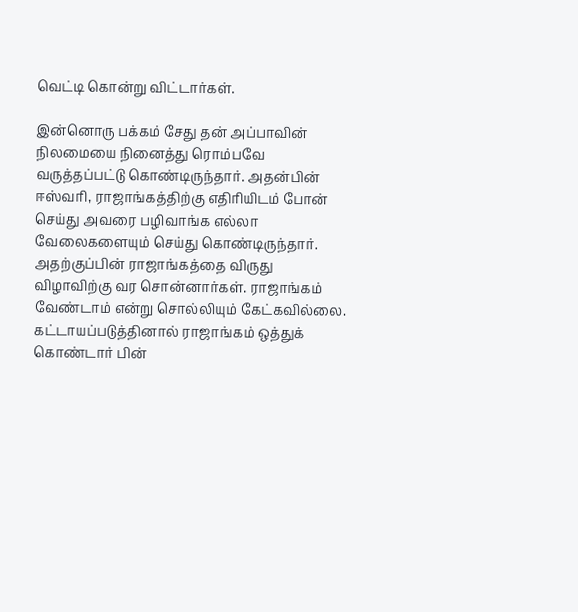வெட்டி கொன்று விட்டார்கள்.

இன்னொரு பக்கம் சேது தன் அப்பாவின் நிலமையை நினைத்து ரொம்பவே வருத்தப்பட்டு கொண்டிருந்தார். அதன்பின் ஈஸ்வரி, ராஜாங்கத்திற்கு எதிரியிடம் போன் செய்து அவரை பழிவாங்க எல்லா வேலைகளையும் செய்து கொண்டிருந்தார். அதற்குப்பின் ராஜாங்கத்தை விருது விழாவிற்கு வர சொன்னார்கள். ராஜாங்கம் வேண்டாம் என்று சொல்லியும் கேட்கவில்லை. கட்டாயப்படுத்தினால் ராஜாங்கம் ஒத்துக் கொண்டார் பின்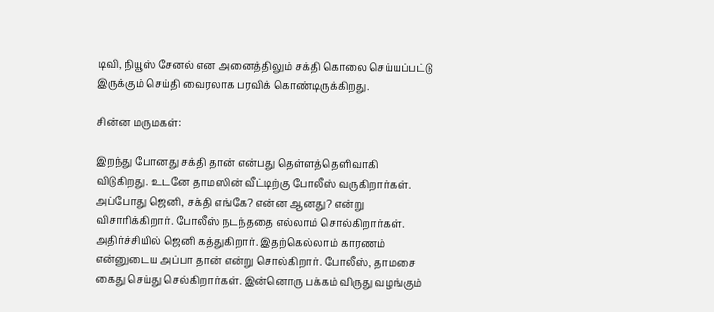டிவி, நியூஸ் சேனல் என அனைத்திலும் சக்தி கொலை செய்யப்பட்டு இருக்கும் செய்தி வைரலாக பரவிக் கொண்டிருக்கிறது.

சின்ன மருமகள்:

இறந்து போனது சக்தி தான் என்பது தெள்ளத்தெளிவாகி விடுகிறது. உடனே தாமஸின் வீட்டிற்கு போலீஸ் வருகிறார்கள். அப்போது ஜெனி, சக்தி எங்கே? என்ன ஆனது? என்று விசாரிக்கிறார். போலீஸ் நடந்ததை எல்லாம் சொல்கிறார்கள். அதிர்ச்சியில் ஜெனி கத்துகிறார். இதற்கெல்லாம் காரணம் என்னுடைய அப்பா தான் என்று சொல்கிறார். போலீஸ், தாமசை கைது செய்து செல்கிறார்கள். இன்னொரு பக்கம் விருது வழங்கும்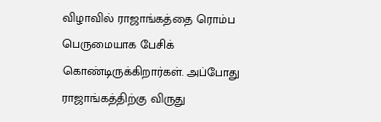விழாவில் ராஜாங்கத்தை ரொம்ப பெருமையாக பேசிக் கொண்டிருக்கிறார்கள். அப்போது ராஜாங்கத்திற்கு விருது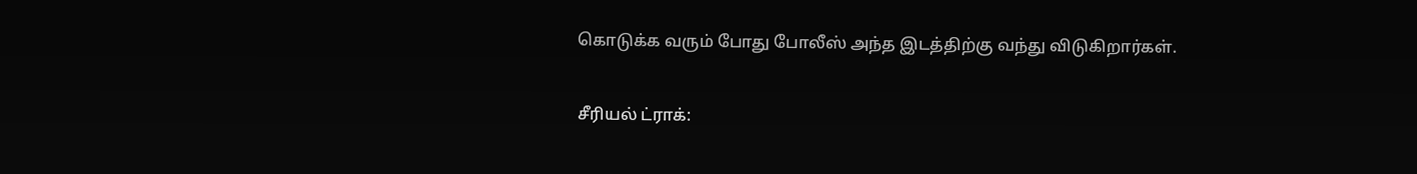கொடுக்க வரும் போது போலீஸ் அந்த இடத்திற்கு வந்து விடுகிறார்கள்.

சீரியல் ட்ராக்: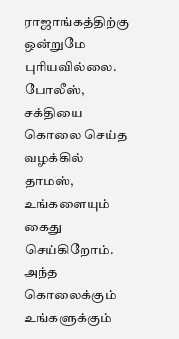ராஜாங்கத்திற்கு ஒன்றுமே புரியவில்லை. போலீஸ், சக்தியை கொலை செய்த வழக்கில் தாமஸ், உங்களையும் கைது செய்கிறோம். அந்த கொலைக்கும் உங்களுக்கும்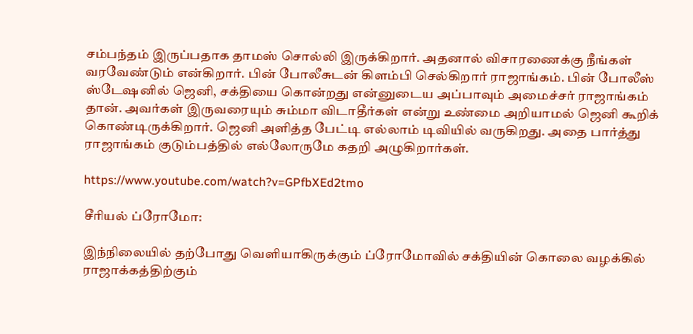சம்பந்தம் இருப்பதாக தாமஸ் சொல்லி இருக்கிறார். அதனால் விசாரணைக்கு நீங்கள் வரவேண்டும் என்கிறார். பின் போலீசுடன் கிளம்பி செல்கிறார் ராஜாங்கம். பின் போலீஸ் ஸ்டேஷனில் ஜெனி, சக்தியை கொன்றது என்னுடைய அப்பாவும் அமைச்சர் ராஜாங்கம் தான். அவர்கள் இருவரையும் சும்மா விடாதீர்கள் என்று உண்மை அறியாமல் ஜெனி கூறிக் கொண்டிருக்கிறார். ஜெனி அளித்த பேட்டி எல்லாம் டிவியில் வருகிறது. அதை பார்த்து ராஜாங்கம் குடும்பத்தில் எல்லோருமே கதறி அழுகிறார்கள்.

https://www.youtube.com/watch?v=GPfbXEd2tmo

சீரியல் ப்ரோமோ:

இந்நிலையில் தற்போது வெளியாகிருக்கும் ப்ரோமோவில் சக்தியின் கொலை வழக்கில் ராஜாக்கத்திற்கும்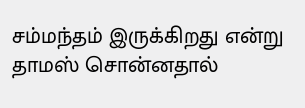சம்மந்தம் இருக்கிறது என்று தாமஸ் சொன்னதால்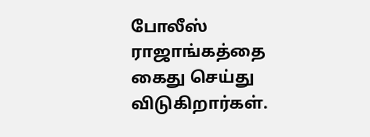போலீஸ் ராஜாங்கத்தை கைது செய்து விடுகிறார்கள்.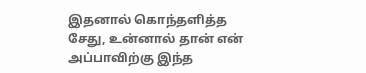இதனால் கொந்தளித்த சேது, உன்னால் தான் என் அப்பாவிற்கு இந்த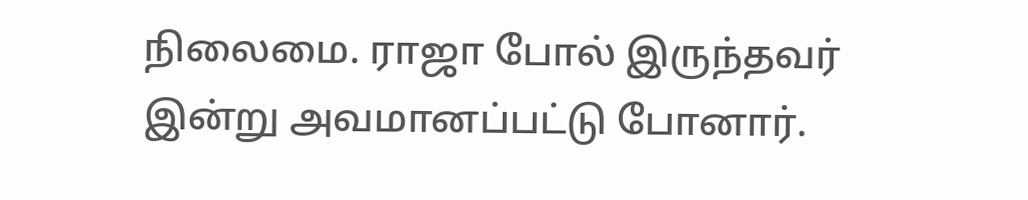நிலைமை. ராஜா போல் இருந்தவர் இன்று அவமானப்பட்டு போனார்.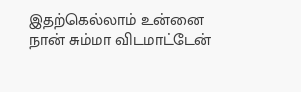இதற்கெல்லாம் உன்னை நான் சும்மா விடமாட்டேன்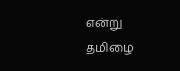என்று தமிழை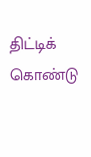திட்டிக் கொண்டு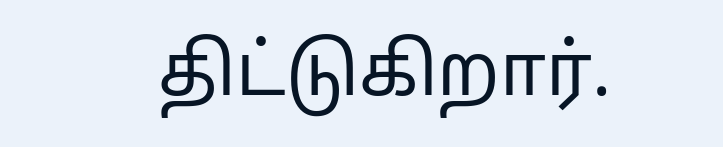திட்டுகிறார்.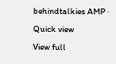behindtalkies AMP · Quick view
View full